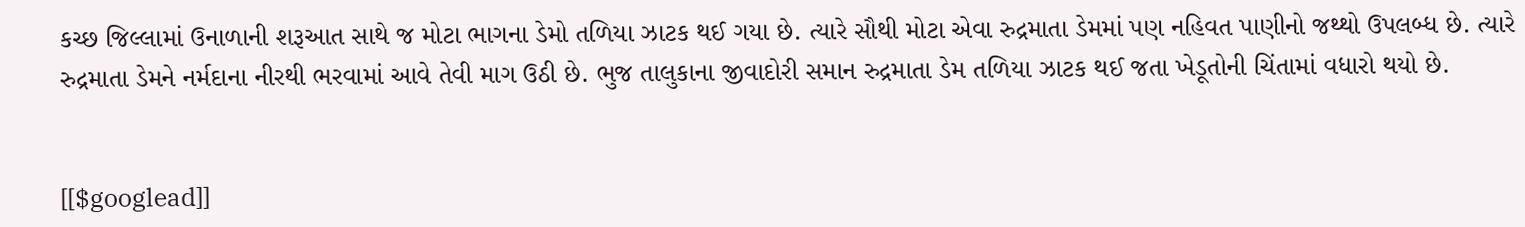કચ્છ જિલ્લામાં ઉનાળાની શરૂઆત સાથે જ મોટા ભાગના ડેમો તળિયા ઝાટક થઈ ગયા છે. ત્યારે સૌથી મોટા એવા રુદ્રમાતા ડેમમાં પણ નહિવત પાણીનો જથ્થો ઉપલબ્ધ છે. ત્યારે રુદ્રમાતા ડેમને નર્મદાના નીરથી ભરવામાં આવે તેવી માગ ઉઠી છે. ભુજ તાલુકાના જીવાદોરી સમાન રુદ્રમાતા ડેમ તળિયા ઝાટક થઈ જતા ખેડૂતોની ચિંતામાં વધારો થયો છે.


[[$googlead]]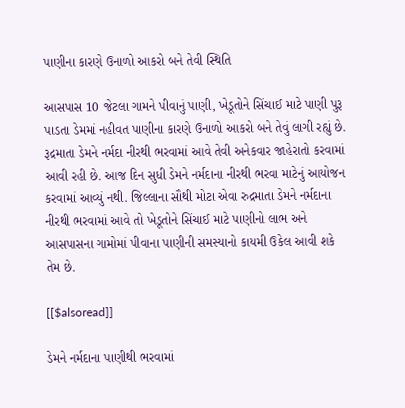પાણીના કારણે ઉનાળો આકરો બને તેવી સ્થિતિ

આસપાસ 10 જેટલા ગામને પીવાનું પાણી, ખેડૂતોને સિંચાઈ માટે પાણી પુરૂ પાડતા ડેમમાં નહીવત પાણીના કારણે ઉનાળો આકરો બને તેવું લાગી રહ્યું છે. રૂદ્રમાતા ડેમને નર્મદા નીરથી ભરવામાં આવે તેવી અનેકવાર જાહેરાતો કરવામાં આવી રહી છે. આજ દિન સુધી ડેમને નર્મદાના નીરથી ભરવા માટેનું આયોજન કરવામાં આવ્યું નથી. જિલ્લાના સૌથી મોટા એવા રુદ્રમાતા ડેમને નર્મદાના નીરથી ભરવામાં આવે તો ખેડૂતોને સિંચાઈ માટે પાણીનો લાભ અને આસપાસના ગામોમાં પીવાના પાણીની સમસ્યાનો કાયમી ઉકેલ આવી શકે તેમ છે.

[[$alsoread]]

ડેમને નર્મદાના પાણીથી ભરવામાં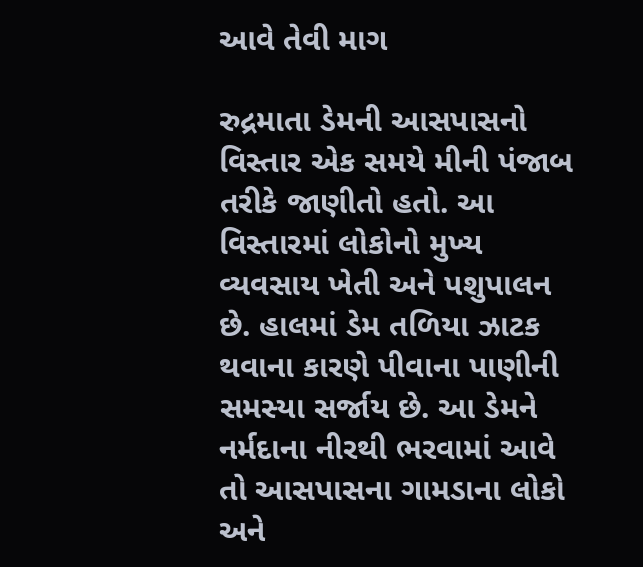આવે તેવી માગ

રુદ્રમાતા ડેમની આસપાસનો વિસ્તાર એક સમયે મીની પંજાબ તરીકે જાણીતો હતો. આ વિસ્તારમાં લોકોનો મુખ્ય વ્યવસાય ખેતી અને પશુપાલન છે. હાલમાં ડેમ તળિયા ઝાટક થવાના કારણે પીવાના પાણીની સમસ્યા સર્જાય છે. આ ડેમને નર્મદાના નીરથી ભરવામાં આવે તો આસપાસના ગામડાના લોકો અને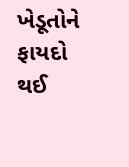ખેડૂતોને ફાયદો થઈ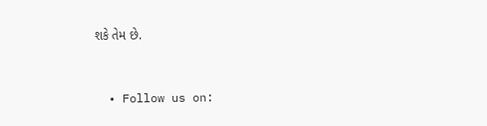શકે તેમ છે.


  • Follow us on: